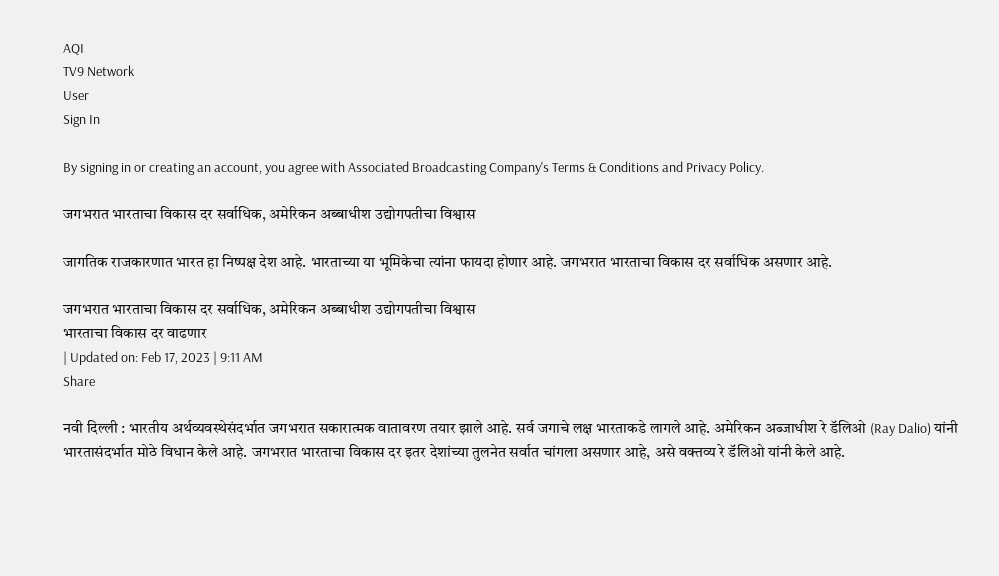AQI
TV9 Network
User
Sign In

By signing in or creating an account, you agree with Associated Broadcasting Company's Terms & Conditions and Privacy Policy.

जगभरात भारताचा विकास दर सर्वाधिक, अमेरिकन अब्बाधीश उद्योगपतीचा विश्वास

जागतिक राजकारणात भारत हा निष्पक्ष देश आहे. भारताच्या या भूमिकेचा त्यांना फायदा होणार आहे. जगभरात भारताचा विकास दर सर्वाधिक असणार आहे.

जगभरात भारताचा विकास दर सर्वाधिक, अमेरिकन अब्बाधीश उद्योगपतीचा विश्वास
भारताचा विकास दर वाढणार
| Updated on: Feb 17, 2023 | 9:11 AM
Share

नवी दिल्ली : भारतीय अर्थव्यवस्थेसंदर्भात जगभरात सकारात्मक वातावरण तयार झाले आहे. सर्व जगाचे लक्ष भारताकडे लागले आहे. अमेरिकन अब्जाधीश रे डॅलिओ (Ray Dalio) यांनी भारतासंदर्भात मोठे विधान केले आहे. जगभरात भारताचा विकास दर इतर देशांच्या तुलनेत सर्वात चांगला असणार आहे, असे वक्तव्य रे डॅलिओ यांनी केले आहे.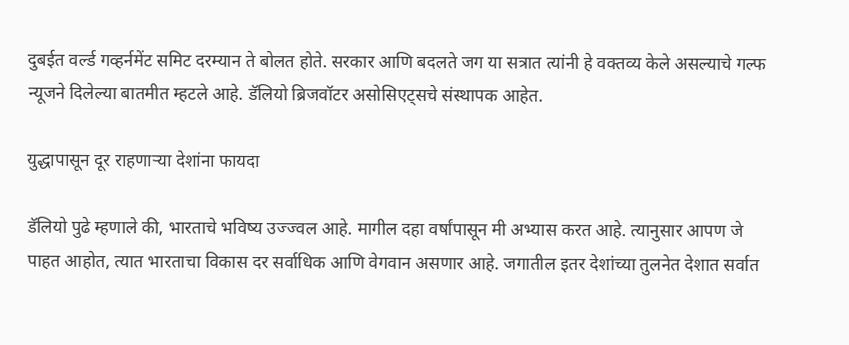दुबईत वर्ल्ड गव्हर्नमेंट समिट दरम्यान ते बोलत होते. सरकार आणि बदलते जग या सत्रात त्यांनी हे वक्तव्य केले असल्याचे गल्फ न्यूजने दिलेल्या बातमीत म्हटले आहे. डॅलियो ब्रिजवॉटर असोसिएट्सचे संस्थापक आहेत.

युद्धापासून दूर राहणार्‍या देशांना फायदा

डॅलियो पुढे म्हणाले की, भारताचे भविष्य उज्ज्वल आहे. मागील दहा वर्षांपासून मी अभ्यास करत आहे. त्यानुसार आपण जे पाहत आहोत, त्यात भारताचा विकास दर सर्वाधिक आणि वेगवान असणार आहे. जगातील इतर देशांच्या तुलनेत देशात सर्वात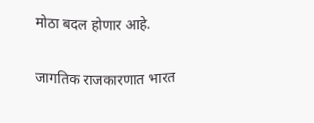मोठा बदल होणार आहे.

जागतिक राजकारणात भारत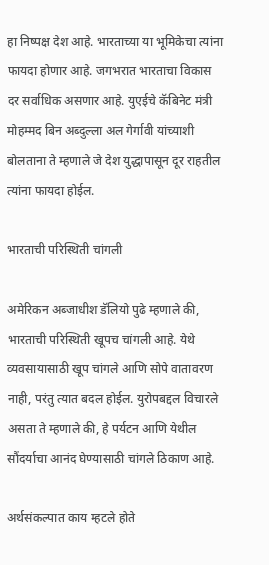हा निष्पक्ष देश आहे. भारताच्या या भूमिकेचा त्यांना फायदा होणार आहे. जगभरात भारताचा विकास दर सर्वाधिक असणार आहे. युएईचे कॅबिनेट मंत्री मोहम्मद बिन अब्दुल्ला अल गेर्गावी यांच्याशी बोलताना ते म्हणाले जे देश युद्धापासून दूर राहतील त्यांना फायदा होईल.

भारताची परिस्थिती चांगली

अमेरिकन अब्जाधीश डॅलियो पुढे म्हणाले की, भारताची परिस्थिती खूपच चांगली आहे. येथे व्यवसायासाठी खूप चांगले आणि सोपे वातावरण नाही, परंतु त्यात बदल होईल. युरोपबद्दल विचारले असता ते म्हणाले की, हे पर्यटन आणि येथील सौंदर्याचा आनंद घेण्यासाठी चांगले ठिकाण आहे.

अर्थसंकल्पात काय म्हटले होते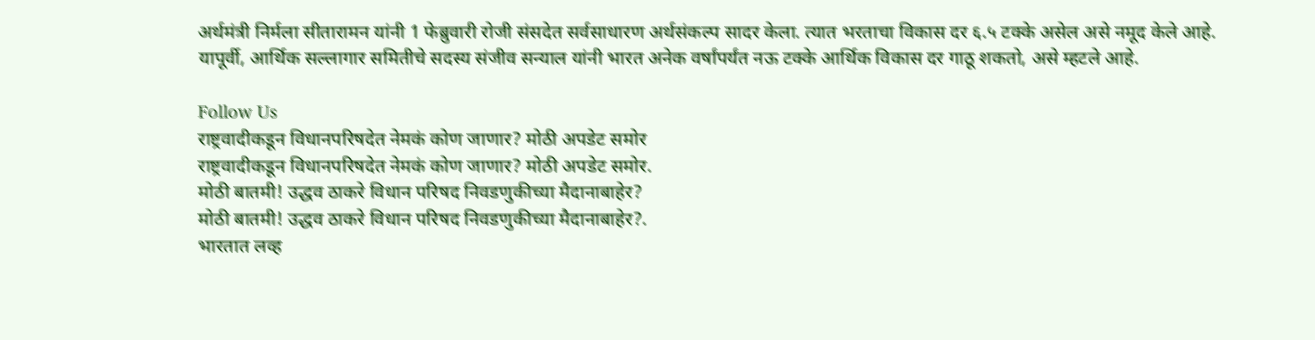अर्थमंत्री निर्मला सीतारामन यांनी 1 फेब्रुवारी रोजी संसदेत सर्वसाधारण अर्थसंकल्प सादर केला. त्यात भरताचा विकास दर ६.५ टक्के असेल असे नमूद केले आहे. यापूर्वी, आर्थिक सल्लागार समितीचे सदस्य संजीव सन्याल यांनी भारत अनेक वर्षांपर्यंत नऊ टक्के आर्थिक विकास दर गाठू शकतो, असे म्हटले आहे.

Follow Us
राष्ट्रवादीकडून विधानपरिषदेत नेमकं कोण जाणार? मोठी अपडेट समोर
राष्ट्रवादीकडून विधानपरिषदेत नेमकं कोण जाणार? मोठी अपडेट समोर.
मोठी बातमी! उद्धव ठाकरे विधान परिषद निवडणुकीच्या मैदानाबाहेर?
मोठी बातमी! उद्धव ठाकरे विधान परिषद निवडणुकीच्या मैदानाबाहेर?.
भारतात लव्ह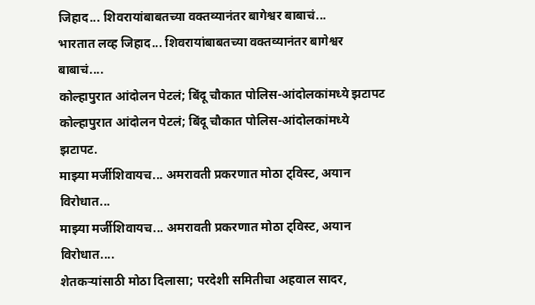जिहाद... शिवरायांबाबतच्या वक्तव्यानंतर बागेश्वर बाबाचं...
भारतात लव्ह जिहाद... शिवरायांबाबतच्या वक्तव्यानंतर बागेश्वर बाबाचं....
कोल्हापुरात आंदोलन पेटलं; बिंदू चौकात पोलिस-आंदोलकांमध्ये झटापट
कोल्हापुरात आंदोलन पेटलं; बिंदू चौकात पोलिस-आंदोलकांमध्ये झटापट.
माझ्या मर्जीशिवायच... अमरावती प्रकरणात मोठा ट्विस्ट, अयान विरोधात...
माझ्या मर्जीशिवायच... अमरावती प्रकरणात मोठा ट्विस्ट, अयान विरोधात....
शेतकऱ्यांसाठी मोठा दिलासा; परदेशी समितीचा अहवाल सादर,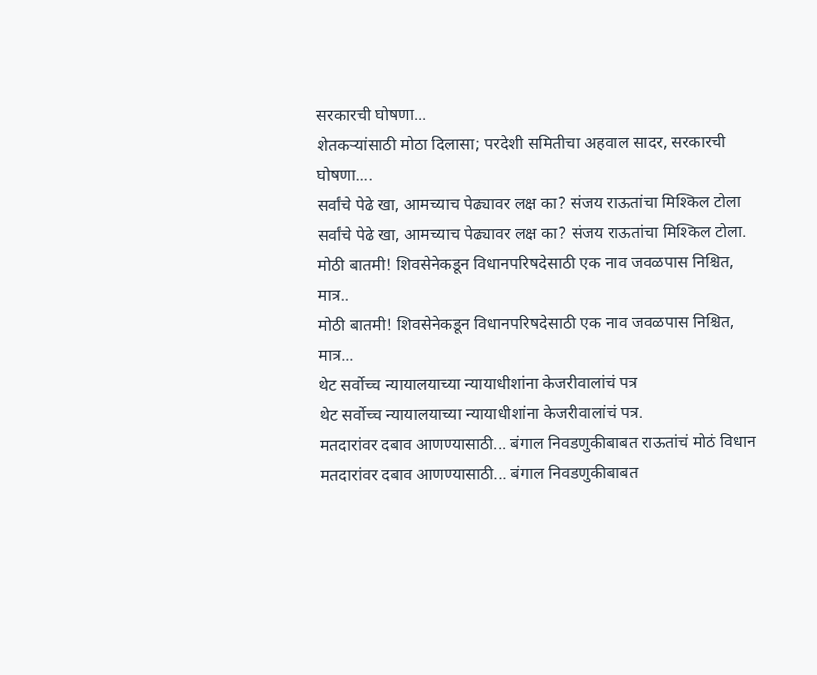सरकारची घोषणा...
शेतकऱ्यांसाठी मोठा दिलासा; परदेशी समितीचा अहवाल सादर, सरकारची घोषणा....
सर्वांचे पेढे खा, आमच्याच पेढ्यावर लक्ष का? संजय राऊतांचा मिश्किल टोला
सर्वांचे पेढे खा, आमच्याच पेढ्यावर लक्ष का? संजय राऊतांचा मिश्किल टोला.
मोठी बातमी! शिवसेनेकडून विधानपरिषदेसाठी एक नाव जवळपास निश्चित, मात्र..
मोठी बातमी! शिवसेनेकडून विधानपरिषदेसाठी एक नाव जवळपास निश्चित, मात्र...
थेट सर्वोच्च न्यायालयाच्या न्यायाधीशांना केजरीवालांचं पत्र
थेट सर्वोच्च न्यायालयाच्या न्यायाधीशांना केजरीवालांचं पत्र.
मतदारांवर दबाव आणण्यासाठी... बंगाल निवडणुकीबाबत राऊतांचं मोठं विधान
मतदारांवर दबाव आणण्यासाठी... बंगाल निवडणुकीबाबत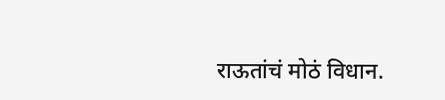राऊतांचं मोठं विधान.